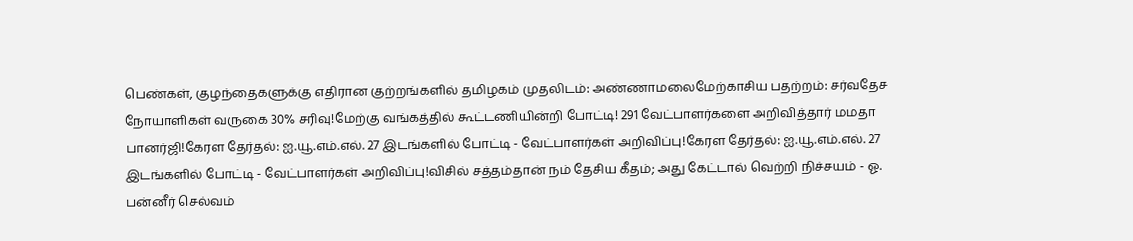பெண்கள், குழந்தைகளுக்கு எதிரான குற்றங்களில் தமிழகம் முதலிடம்: அண்ணாமலைமேற்காசிய பதற்றம்: சர்வதேச நோயாளிகள் வருகை 30% சரிவு!மேற்கு வங்கத்தில் கூட்டணியின்றி போட்டி! 291 வேட்பாளர்களை அறிவித்தார் மமதா பானர்ஜி!கேரள தேர்தல்: ஐ.யூ.எம்.எல். 27 இடங்களில் போட்டி - வேட்பாளர்கள் அறிவிப்பு!கேரள தேர்தல்: ஐ.யூ.எம்.எல். 27 இடங்களில் போட்டி - வேட்பாளர்கள் அறிவிப்பு!விசில் சத்தம்தான் நம் தேசிய கீதம்; அது கேட்டால் வெற்றி நிச்சயம் - ஓ. பன்னீர் செல்வம்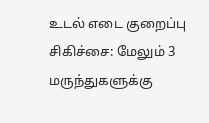உடல் எடை குறைப்பு சிகிச்சை: மேலும் 3 மருந்துகளுக்கு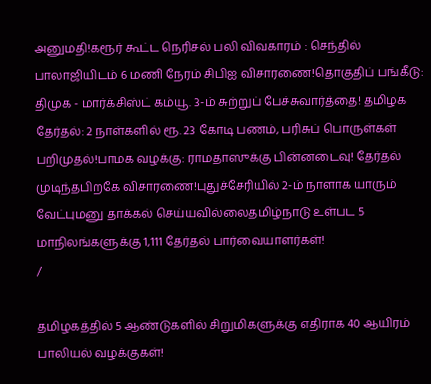அனுமதி!கரூர் கூட்ட நெரிசல் பலி விவகாரம் : செந்தில் பாலாஜியிடம் 6 மணி நேரம் சிபிஐ விசாரணை!தொகுதிப் பங்கீடு: திமுக - மார்க்சிஸ்ட் கம்யூ. 3-ம் சுற்றுப் பேச்சுவார்த்தை! தமிழக தேர்தல்: 2 நாள்களில் ரூ. 23 கோடி பணம், பரிசுப் பொருள்கள் பறிமுதல்!பாமக வழக்கு: ராமதாஸுக்கு பின்னடைவு! தேர்தல் முடிந்தபிறகே விசாரணை!புதுச்சேரியில் 2-ம் நாளாக யாரும் வேட்புமனு தாக்கல் செய்யவில்லைதமிழ்நாடு உள்பட 5 மாநிலங்களுக்கு 1,111 தேர்தல் பார்வையாளர்கள்!
/

தமிழகத்தில் 5 ஆண்டுகளில் சிறுமிகளுக்கு எதிராக 40 ஆயிரம் பாலியல் வழக்குகள்!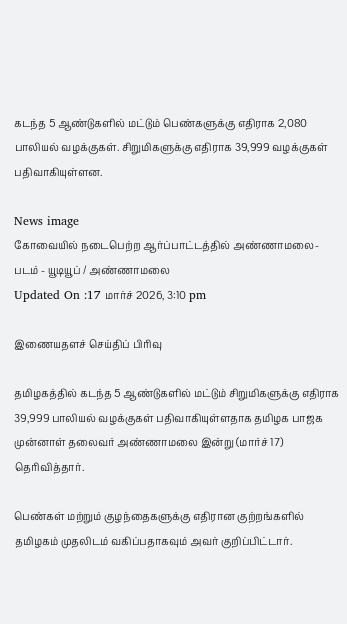கடந்த 5 ஆண்டுகளில் மட்டும் பெண்களுக்கு எதிராக 2,080 பாலியல் வழக்குகள். சிறுமிகளுக்கு எதிராக 39,999 வழக்குகள் பதிவாகியுள்ளன.

News image
கோவையில் நடைபெற்ற ஆர்ப்பாட்டத்தில் அண்ணாமலை- படம் - யூடியூப் / அண்ணாமலை
Updated On :17 மார்ச் 2026, 3:10 pm

இணையதளச் செய்திப் பிரிவு

தமிழகத்தில் கடந்த 5 ஆண்டுகளில் மட்டும் சிறுமிகளுக்கு எதிராக 39,999 பாலியல் வழக்குகள் பதிவாகியுள்ளதாக தமிழக பாஜக முன்னாள் தலைவர் அண்ணாமலை இன்று (மார்ச் 17) தெரிவித்தார்.

பெண்கள் மற்றும் குழந்தைகளுக்கு எதிரான குற்றங்களில் தமிழகம் முதலிடம் வகிப்பதாகவும் அவர் குறிப்பிட்டார்.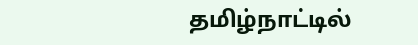தமிழ்நாட்டில்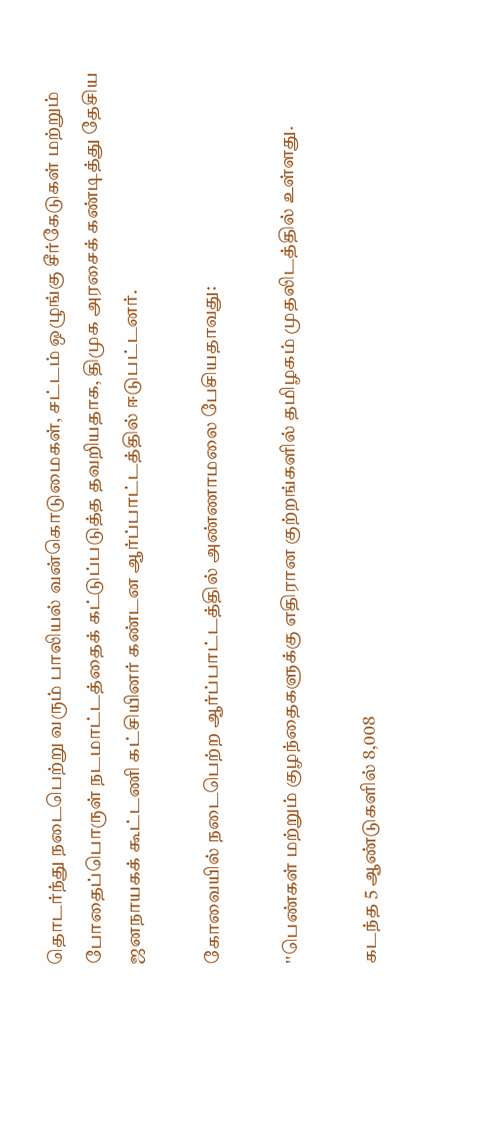தொடர்ந்து நடைபெற்று வரும் பாலியல் வன்கொடுமைகள், சட்டம் ஒழுங்கு சீர்கேடுகள் மற்றும் போதைப்பொருள் நடமாட்டத்தைக் கட்டுப்படுத்த தவறியதாக, திமுக அரசைக் கண்டித்து தேசிய ஜனநாயகக் கூட்டணி கட்சியினர் கண்டன ஆர்ப்பாட்டத்தில் ஈடுபட்டனர்.

கோவையில் நடைபெற்ற ஆர்ப்பாட்டத்தில் அண்ணாமலை பேசியதாவது:

''பெண்கள் மற்றும் குழந்தைகளுக்கு எதிரான குற்றங்களில் தமிழகம் முதலிடத்தில் உள்ளது.

கடந்த 5 ஆண்டுகளில் 8,008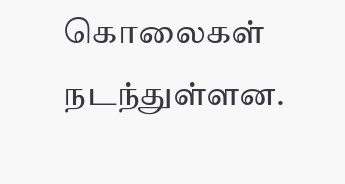கொலைகள் நடந்துள்ளன.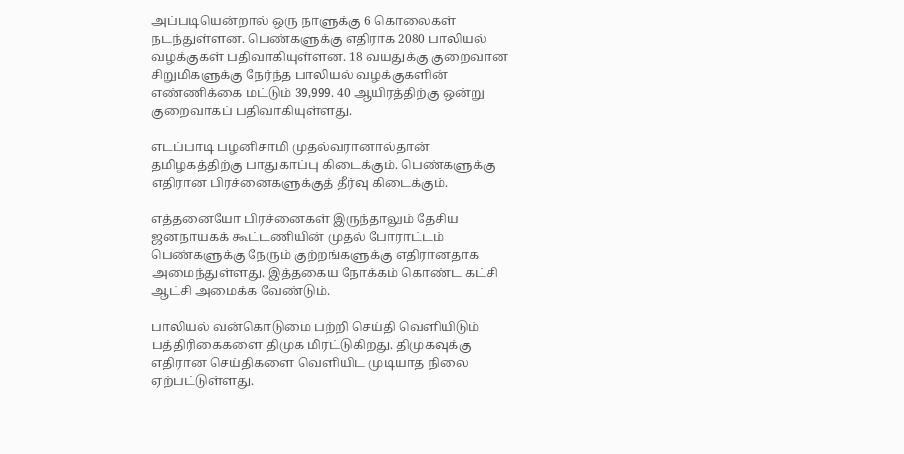அப்படியென்றால் ஒரு நாளுக்கு 6 கொலைகள் நடந்துள்ளன. பெண்களுக்கு எதிராக 2080 பாலியல் வழக்குகள் பதிவாகியுள்ளன. 18 வயதுக்கு குறைவான சிறுமிகளுக்கு நேர்ந்த பாலியல் வழக்குகளின் எண்ணிக்கை மட்டும் 39,999. 40 ஆயிரத்திற்கு ஒன்று குறைவாகப் பதிவாகியுள்ளது.

எடப்பாடி பழனிசாமி முதல்வரானால்தான் தமிழகத்திற்கு பாதுகாப்பு கிடைக்கும். பெண்களுக்கு எதிரான பிரச்னைகளுக்குத் தீர்வு கிடைக்கும்.

எத்தனையோ பிரச்னைகள் இருந்தாலும் தேசிய ஜனநாயகக் கூட்டணியின் முதல் போராட்டம் பெண்களுக்கு நேரும் குற்றங்களுக்கு எதிரானதாக அமைந்துள்ளது. இத்தகைய நோக்கம் கொண்ட கட்சி ஆட்சி அமைக்க வேண்டும்.

பாலியல் வன்கொடுமை பற்றி செய்தி வெளியிடும் பத்திரிகைகளை திமுக மிரட்டுகிறது. திமுகவுக்கு எதிரான செய்திகளை வெளியிட முடியாத நிலை ஏற்பட்டுள்ளது.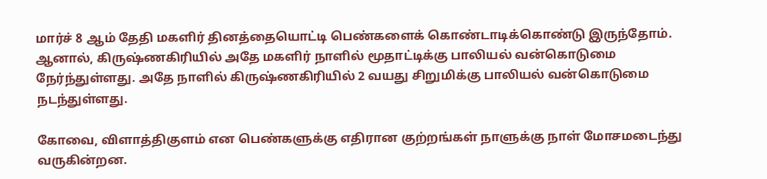மார்ச் 8 ஆம் தேதி மகளிர் தினத்தையொட்டி பெண்களைக் கொண்டாடிக்கொண்டு இருந்தோம். ஆனால், கிருஷ்ணகிரியில் அதே மகளிர் நாளில் மூதாட்டிக்கு பாலியல் வன்கொடுமை நேர்ந்துள்ளது. அதே நாளில் கிருஷ்ணகிரியில் 2 வயது சிறுமிக்கு பாலியல் வன்கொடுமை நடந்துள்ளது.

கோவை, விளாத்திகுளம் என பெண்களுக்கு எதிரான குற்றங்கள் நாளுக்கு நாள் மோசமடைந்து வருகின்றன.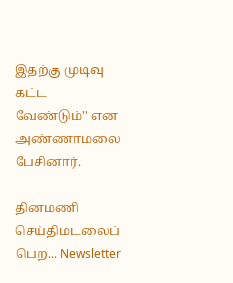இதற்கு முடிவு கட்ட வேண்டும்'' என அண்ணாமலை பேசினார்.

தினமணி செய்திமடலைப் பெற... Newsletter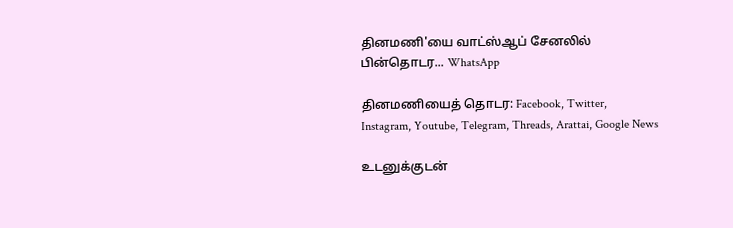தினமணி'யை வாட்ஸ்ஆப் சேனலில் பின்தொடர... WhatsApp

தினமணியைத் தொடர: Facebook, Twitter, Instagram, Youtube, Telegram, Threads, Arattai, Google News

உடனுக்குடன்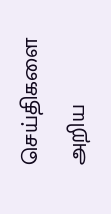செய்திகளை அறிய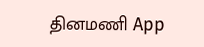தினமணி App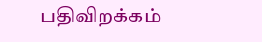பதிவிறக்கம்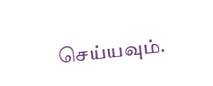செய்யவும்.